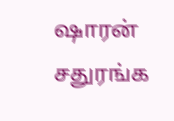ஷாரன் சதுரங்க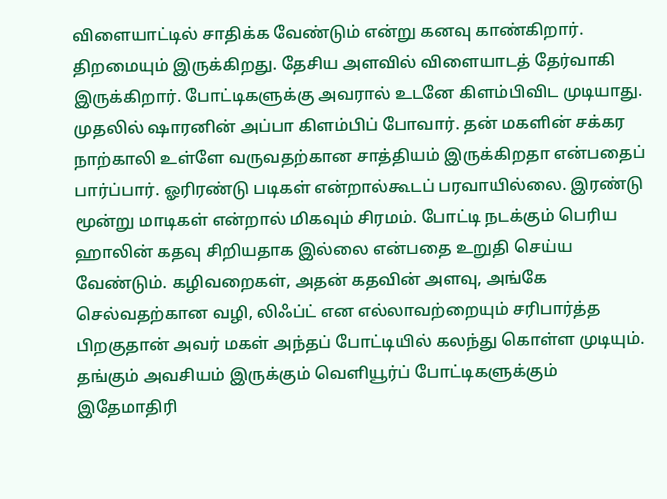விளையாட்டில் சாதிக்க வேண்டும் என்று கனவு காண்கிறார். திறமையும் இருக்கிறது. தேசிய அளவில் விளையாடத் தேர்வாகி இருக்கிறார். போட்டிகளுக்கு அவரால் உடனே கிளம்பிவிட முடியாது. முதலில் ஷாரனின் அப்பா கிளம்பிப் போவார். தன் மகளின் சக்கர நாற்காலி உள்ளே வருவதற்கான சாத்தியம் இருக்கிறதா என்பதைப் பார்ப்பார். ஓரிரண்டு படிகள் என்றால்கூடப் பரவாயில்லை. இரண்டு மூன்று மாடிகள் என்றால் மிகவும் சிரமம். போட்டி நடக்கும் பெரிய ஹாலின் கதவு சிறியதாக இல்லை என்பதை உறுதி செய்ய வேண்டும். கழிவறைகள், அதன் கதவின் அளவு, அங்கே செல்வதற்கான வழி, லிஃப்ட் என எல்லாவற்றையும் சரிபார்த்த பிறகுதான் அவர் மகள் அந்தப் போட்டியில் கலந்து கொள்ள முடியும்.
தங்கும் அவசியம் இருக்கும் வெளியூர்ப் போட்டிகளுக்கும் இதேமாதிரி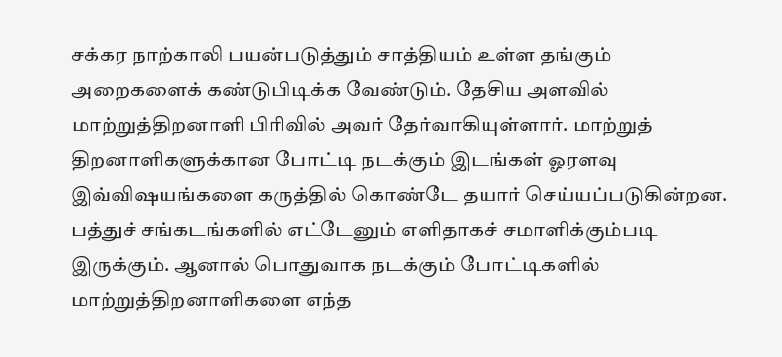சக்கர நாற்காலி பயன்படுத்தும் சாத்தியம் உள்ள தங்கும் அறைகளைக் கண்டுபிடிக்க வேண்டும். தேசிய அளவில் மாற்றுத்திறனாளி பிரிவில் அவர் தேர்வாகியுள்ளார். மாற்றுத் திறனாளிகளுக்கான போட்டி நடக்கும் இடங்கள் ஓரளவு இவ்விஷயங்களை கருத்தில் கொண்டே தயார் செய்யப்படுகின்றன. பத்துச் சங்கடங்களில் எட்டேனும் எளிதாகச் சமாளிக்கும்படி இருக்கும். ஆனால் பொதுவாக நடக்கும் போட்டிகளில் மாற்றுத்திறனாளிகளை எந்த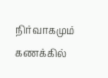நிர்வாகமும் கணக்கில்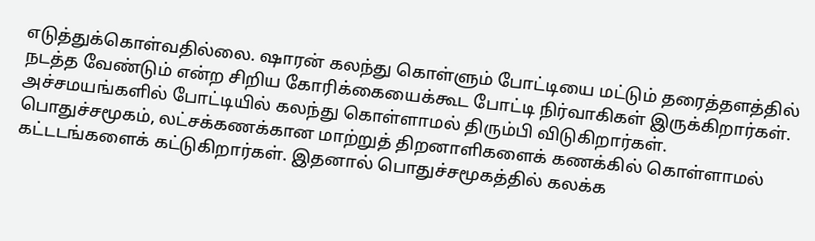எடுத்துக்கொள்வதில்லை. ஷாரன் கலந்து கொள்ளும் போட்டியை மட்டும் தரைத்தளத்தில் நடத்த வேண்டும் என்ற சிறிய கோரிக்கையைக்கூட போட்டி நிர்வாகிகள் இருக்கிறார்கள். அச்சமயங்களில் போட்டியில் கலந்து கொள்ளாமல் திரும்பி விடுகிறார்கள்.
பொதுச்சமூகம், லட்சக்கணக்கான மாற்றுத் திறனாளிகளைக் கணக்கில் கொள்ளாமல் கட்டடங்களைக் கட்டுகிறார்கள். இதனால் பொதுச்சமூகத்தில் கலக்க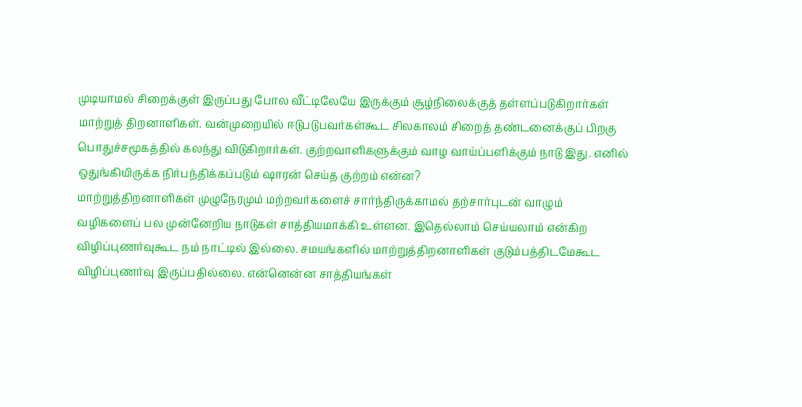முடியாமல் சிறைக்குள் இருப்பது போல வீட்டிலேயே இருக்கும் சூழ்நிலைக்குத் தள்ளப்படுகிறார்கள் மாற்றுத் திறனாளிகள். வன்முறையில் ஈடுபடுபவர்கள்கூட சிலகாலம் சிறைத் தண்டனைக்குப் பிறகு பொதுச்சமூகத்தில் கலந்து விடுகிறார்கள். குற்றவாளிகளுக்கும் வாழ வாய்ப்பளிக்கும் நாடு இது. எனில் ஒதுங்கியிருக்க நிர்பந்திக்கப்படும் ஷாரன் செய்த குற்றம் என்ன?
மாற்றுத்திறனாளிகள் முழுநேரமும் மற்றவர்களைச் சார்ந்திருக்காமல் தற்சார்புடன் வாழும் வழிகளைப் பல முன்னேறிய நாடுகள் சாத்தியமாக்கி உள்ளன. இதெல்லாம் செய்யலாம் என்கிற விழிப்புணர்வுகூட நம் நாட்டில் இல்லை. சமயங்களில் மாற்றுத்திறனாளிகள் குடும்பத்திடமேகூட விழிப்புணர்வு இருப்பதில்லை. என்னென்ன சாத்தியங்கள்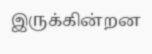இருக்கின்றன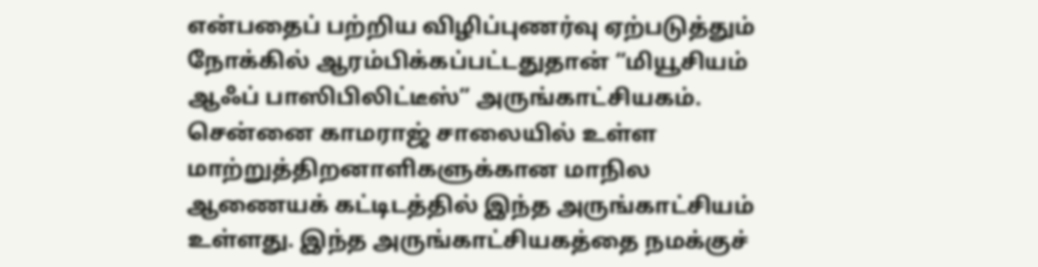என்பதைப் பற்றிய விழிப்புணர்வு ஏற்படுத்தும் நோக்கில் ஆரம்பிக்கப்பட்டதுதான் “மியூசியம் ஆஃப் பாஸிபிலிட்டீஸ்” அருங்காட்சியகம்.
சென்னை காமராஜ் சாலையில் உள்ள மாற்றுத்திறனாளிகளுக்கான மாநில ஆணையக் கட்டிடத்தில் இந்த அருங்காட்சியம் உள்ளது. இந்த அருங்காட்சியகத்தை நமக்குச்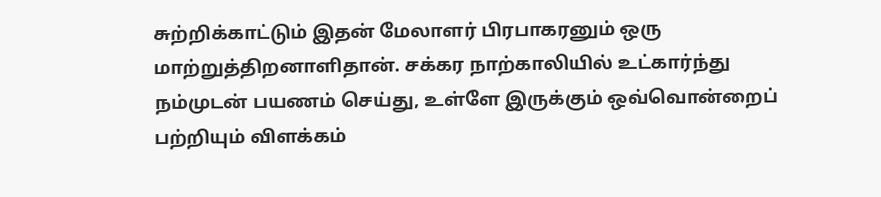சுற்றிக்காட்டும் இதன் மேலாளர் பிரபாகரனும் ஒரு மாற்றுத்திறனாளிதான். சக்கர நாற்காலியில் உட்கார்ந்து நம்முடன் பயணம் செய்து, உள்ளே இருக்கும் ஒவ்வொன்றைப் பற்றியும் விளக்கம்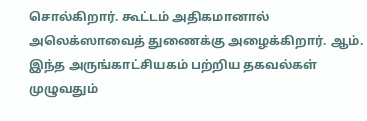சொல்கிறார். கூட்டம் அதிகமானால் அலெக்ஸாவைத் துணைக்கு அழைக்கிறார். ஆம். இந்த அருங்காட்சியகம் பற்றிய தகவல்கள் முழுவதும்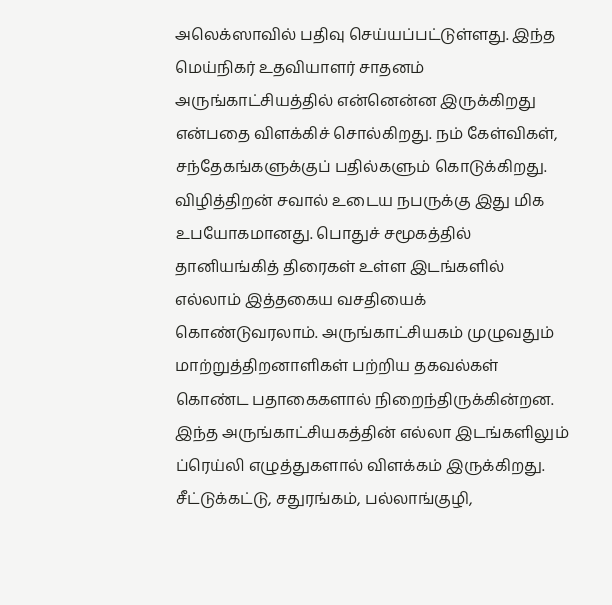அலெக்ஸாவில் பதிவு செய்யப்பட்டுள்ளது. இந்த மெய்நிகர் உதவியாளர் சாதனம் அருங்காட்சியத்தில் என்னென்ன இருக்கிறது என்பதை விளக்கிச் சொல்கிறது. நம் கேள்விகள், சந்தேகங்களுக்குப் பதில்களும் கொடுக்கிறது. விழித்திறன் சவால் உடைய நபருக்கு இது மிக உபயோகமானது. பொதுச் சமூகத்தில் தானியங்கித் திரைகள் உள்ள இடங்களில் எல்லாம் இத்தகைய வசதியைக் கொண்டுவரலாம். அருங்காட்சியகம் முழுவதும் மாற்றுத்திறனாளிகள் பற்றிய தகவல்கள் கொண்ட பதாகைகளால் நிறைந்திருக்கின்றன.
இந்த அருங்காட்சியகத்தின் எல்லா இடங்களிலும் ப்ரெய்லி எழுத்துகளால் விளக்கம் இருக்கிறது. சீட்டுக்கட்டு, சதுரங்கம், பல்லாங்குழி,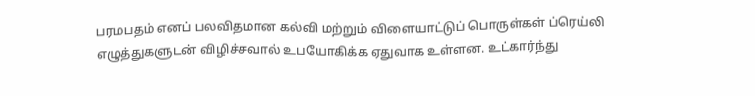பரமபதம் எனப் பலவிதமான கல்வி மற்றும் விளையாட்டுப் பொருள்கள் ப்ரெய்லி எழுத்துகளுடன் விழிச்சவால் உபயோகிக்க ஏதுவாக உள்ளன. உட்கார்ந்து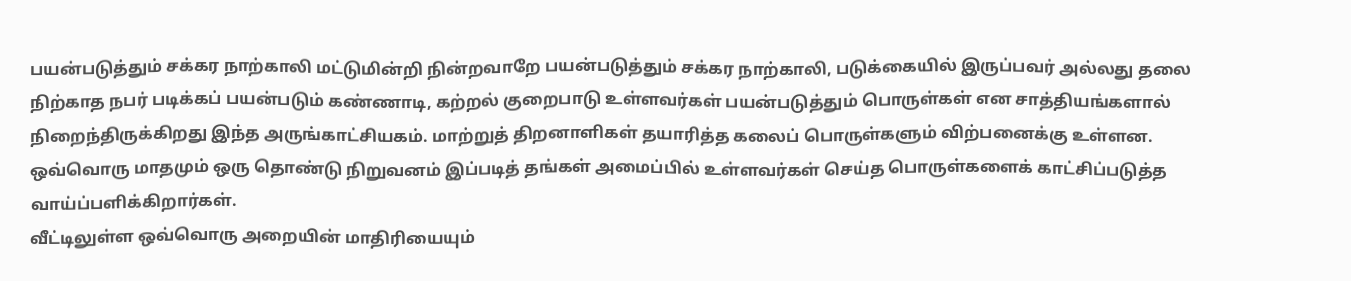பயன்படுத்தும் சக்கர நாற்காலி மட்டுமின்றி நின்றவாறே பயன்படுத்தும் சக்கர நாற்காலி, படுக்கையில் இருப்பவர் அல்லது தலை நிற்காத நபர் படிக்கப் பயன்படும் கண்ணாடி, கற்றல் குறைபாடு உள்ளவர்கள் பயன்படுத்தும் பொருள்கள் என சாத்தியங்களால் நிறைந்திருக்கிறது இந்த அருங்காட்சியகம். மாற்றுத் திறனாளிகள் தயாரித்த கலைப் பொருள்களும் விற்பனைக்கு உள்ளன. ஒவ்வொரு மாதமும் ஒரு தொண்டு நிறுவனம் இப்படித் தங்கள் அமைப்பில் உள்ளவர்கள் செய்த பொருள்களைக் காட்சிப்படுத்த வாய்ப்பளிக்கிறார்கள்.
வீட்டிலுள்ள ஒவ்வொரு அறையின் மாதிரியையும்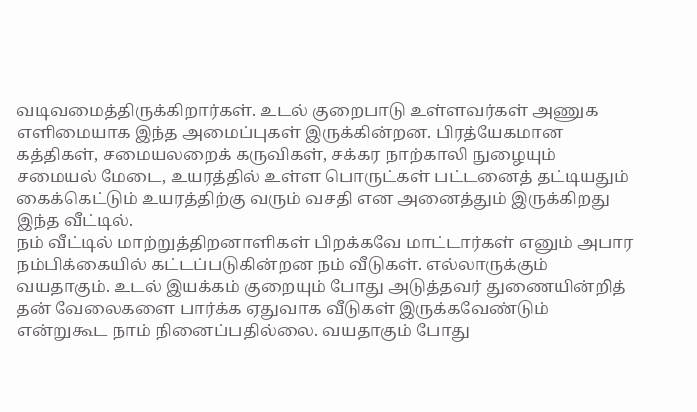வடிவமைத்திருக்கிறார்கள். உடல் குறைபாடு உள்ளவர்கள் அணுக எளிமையாக இந்த அமைப்புகள் இருக்கின்றன. பிரத்யேகமான கத்திகள், சமையலறைக் கருவிகள், சக்கர நாற்காலி நுழையும் சமையல் மேடை, உயரத்தில் உள்ள பொருட்கள் பட்டனைத் தட்டியதும் கைக்கெட்டும் உயரத்திற்கு வரும் வசதி என அனைத்தும் இருக்கிறது இந்த வீட்டில்.
நம் வீட்டில் மாற்றுத்திறனாளிகள் பிறக்கவே மாட்டார்கள் எனும் அபார நம்பிக்கையில் கட்டப்படுகின்றன நம் வீடுகள். எல்லாருக்கும் வயதாகும். உடல் இயக்கம் குறையும் போது அடுத்தவர் துணையின்றித் தன் வேலைகளை பார்க்க ஏதுவாக வீடுகள் இருக்கவேண்டும் என்றுகூட நாம் நினைப்பதில்லை. வயதாகும் போது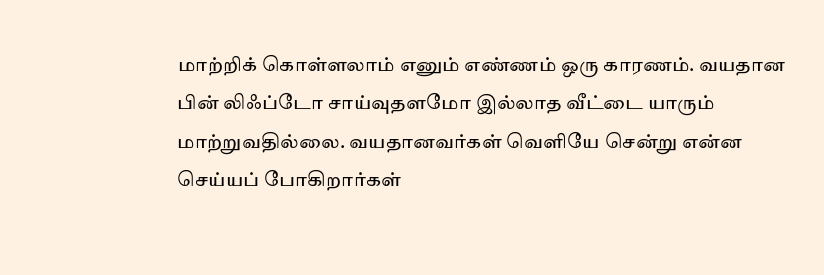மாற்றிக் கொள்ளலாம் எனும் எண்ணம் ஒரு காரணம். வயதான பின் லிஃப்டோ சாய்வுதளமோ இல்லாத வீட்டை யாரும் மாற்றுவதில்லை. வயதானவர்கள் வெளியே சென்று என்ன செய்யப் போகிறார்கள்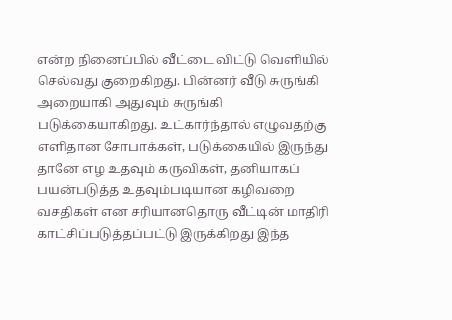என்ற நினைப்பில் வீட்டை விட்டு வெளியில் செல்வது குறைகிறது. பின்னர் வீடு சுருங்கி அறையாகி அதுவும் சுருங்கி படுக்கையாகிறது. உட்கார்ந்தால் எழுவதற்கு எளிதான சோபாக்கள், படுக்கையில் இருந்து தானே எழ உதவும் கருவிகள், தனியாகப் பயன்படுத்த உதவும்படியான கழிவறை வசதிகள் என சரியானதொரு வீட்டின் மாதிரி காட்சிப்படுத்தப்பட்டு இருக்கிறது இந்த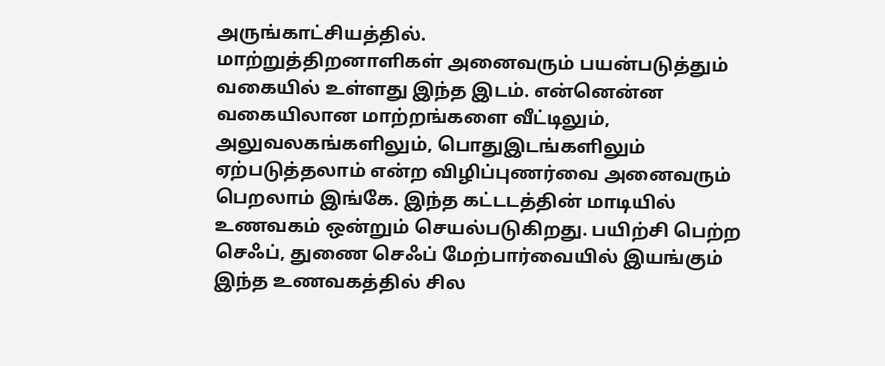அருங்காட்சியத்தில்.
மாற்றுத்திறனாளிகள் அனைவரும் பயன்படுத்தும் வகையில் உள்ளது இந்த இடம். என்னென்ன வகையிலான மாற்றங்களை வீட்டிலும், அலுவலகங்களிலும், பொதுஇடங்களிலும் ஏற்படுத்தலாம் என்ற விழிப்புணர்வை அனைவரும் பெறலாம் இங்கே. இந்த கட்டடத்தின் மாடியில் உணவகம் ஒன்றும் செயல்படுகிறது. பயிற்சி பெற்ற செஃப், துணை செஃப் மேற்பார்வையில் இயங்கும் இந்த உணவகத்தில் சில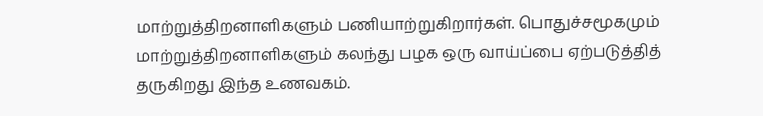மாற்றுத்திறனாளிகளும் பணியாற்றுகிறார்கள். பொதுச்சமூகமும் மாற்றுத்திறனாளிகளும் கலந்து பழக ஒரு வாய்ப்பை ஏற்படுத்தித் தருகிறது இந்த உணவகம்.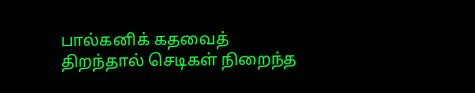பால்கனிக் கதவைத் திறந்தால் செடிகள் நிறைந்த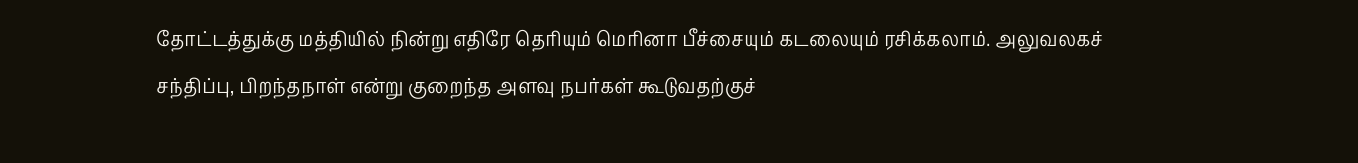தோட்டத்துக்கு மத்தியில் நின்று எதிரே தெரியும் மெரினா பீச்சையும் கடலையும் ரசிக்கலாம். அலுவலகச் சந்திப்பு, பிறந்தநாள் என்று குறைந்த அளவு நபர்கள் கூடுவதற்குச்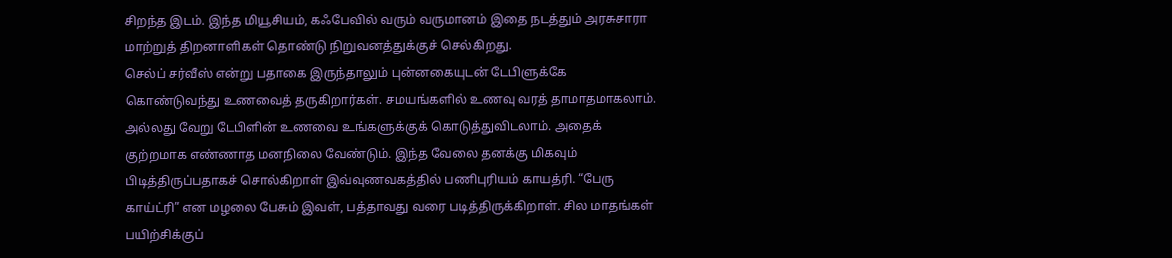சிறந்த இடம். இந்த மியூசியம், கஃபேவில் வரும் வருமானம் இதை நடத்தும் அரசுசாரா மாற்றுத் திறனாளிகள் தொண்டு நிறுவனத்துக்குச் செல்கிறது.
செல்ப் சர்வீஸ் என்று பதாகை இருந்தாலும் புன்னகையுடன் டேபிளுக்கே கொண்டுவந்து உணவைத் தருகிறார்கள். சமயங்களில் உணவு வரத் தாமாதமாகலாம். அல்லது வேறு டேபிளின் உணவை உங்களுக்குக் கொடுத்துவிடலாம். அதைக் குற்றமாக எண்ணாத மனநிலை வேண்டும். இந்த வேலை தனக்கு மிகவும் பிடித்திருப்பதாகச் சொல்கிறாள் இவ்வுணவகத்தில் பணிபுரியம் காயத்ரி. “பேரு காய்ட்ரி” என மழலை பேசும் இவள், பத்தாவது வரை படித்திருக்கிறாள். சில மாதங்கள் பயிற்சிக்குப்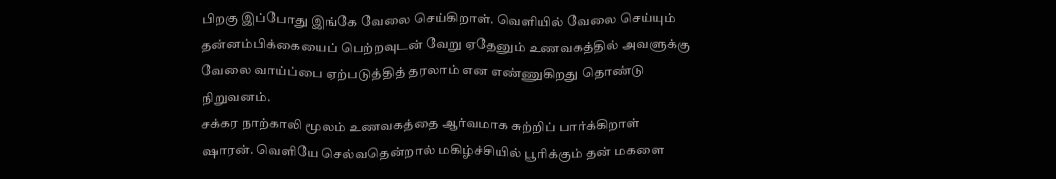பிறகு இப்போது இங்கே வேலை செய்கிறாள். வெளியில் வேலை செய்யும் தன்னம்பிக்கையைப் பெற்றவுடன் வேறு ஏதேனும் உணவகத்தில் அவளுக்கு வேலை வாய்ப்பை ஏற்படுத்தித் தரலாம் என எண்ணுகிறது தொண்டு நிறுவனம்.
சக்கர நாற்காலி மூலம் உணவகத்தை ஆர்வமாக சுற்றிப் பார்க்கிறாள் ஷாரன். வெளியே செல்வதென்றால் மகிழ்ச்சியில் பூரிக்கும் தன் மகளை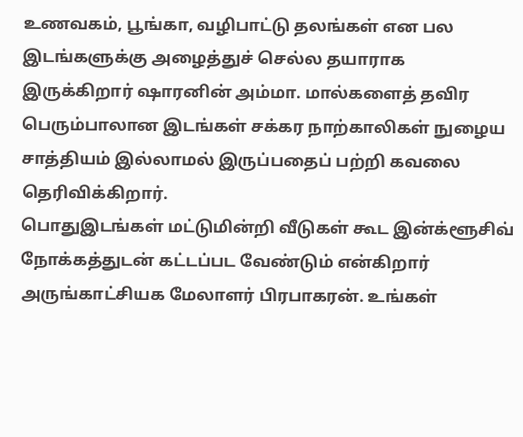உணவகம், பூங்கா, வழிபாட்டு தலங்கள் என பல இடங்களுக்கு அழைத்துச் செல்ல தயாராக இருக்கிறார் ஷாரனின் அம்மா. மால்களைத் தவிர பெரும்பாலான இடங்கள் சக்கர நாற்காலிகள் நுழைய சாத்தியம் இல்லாமல் இருப்பதைப் பற்றி கவலை தெரிவிக்கிறார்.
பொதுஇடங்கள் மட்டுமின்றி வீடுகள் கூட இன்க்ளூசிவ் நோக்கத்துடன் கட்டப்பட வேண்டும் என்கிறார் அருங்காட்சியக மேலாளர் பிரபாகரன். உங்கள்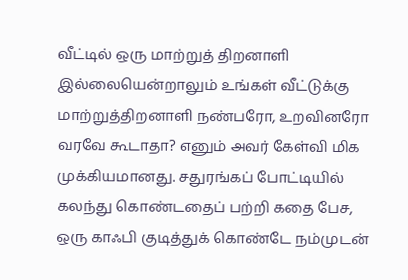வீட்டில் ஒரு மாற்றுத் திறனாளி இல்லையென்றாலும் உங்கள் வீட்டுக்கு மாற்றுத்திறனாளி நண்பரோ, உறவினரோ வரவே கூடாதா? எனும் அவர் கேள்வி மிக முக்கியமானது. சதுரங்கப் போட்டியில் கலந்து கொண்டதைப் பற்றி கதை பேச, ஒரு காஃபி குடித்துக் கொண்டே நம்முடன்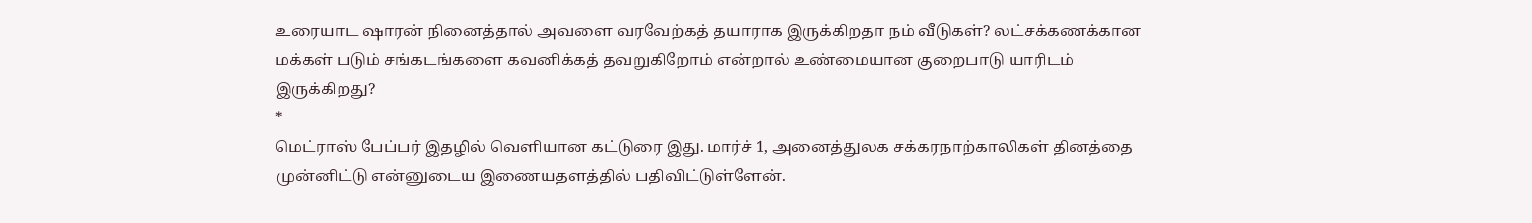உரையாட ஷாரன் நினைத்தால் அவளை வரவேற்கத் தயாராக இருக்கிறதா நம் வீடுகள்? லட்சக்கணக்கான மக்கள் படும் சங்கடங்களை கவனிக்கத் தவறுகிறோம் என்றால் உண்மையான குறைபாடு யாரிடம் இருக்கிறது?
*
மெட்ராஸ் பேப்பர் இதழில் வெளியான கட்டுரை இது. மார்ச் 1, அனைத்துலக சக்கரநாற்காலிகள் தினத்தை முன்னிட்டு என்னுடைய இணையதளத்தில் பதிவிட்டுள்ளேன்.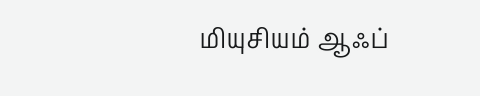மியுசியம் ஆஃப்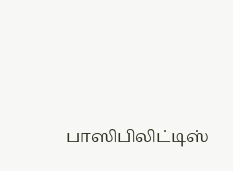பாஸிபிலிட்டிஸ்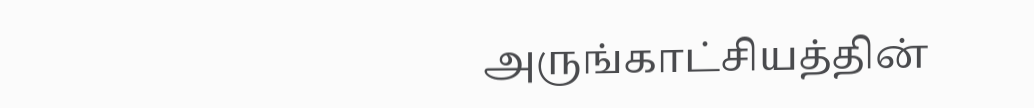அருங்காட்சியத்தின்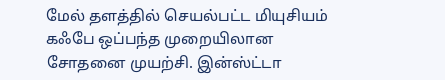மேல் தளத்தில் செயல்பட்ட மியுசியம் கஃபே ஒப்பந்த முறையிலான சோதனை முயற்சி. இன்ஸ்ட்டா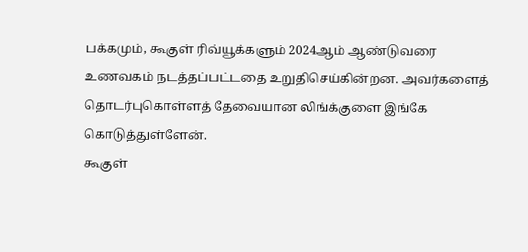பக்கமும், கூகுள் ரிவ்யூக்களும் 2024ஆம் ஆண்டுவரை உணவகம் நடத்தப்பட்டதை உறுதிசெய்கின்றன. அவர்களைத் தொடர்புகொள்ளத் தேவையான லிங்க்குளை இங்கே கொடுத்துள்ளேன்.
கூகுள்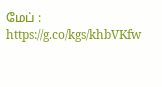மேப் : https://g.co/kgs/khbVKfw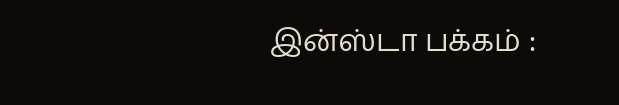இன்ஸ்டா பக்கம் :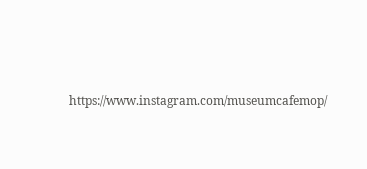https://www.instagram.com/museumcafemop/